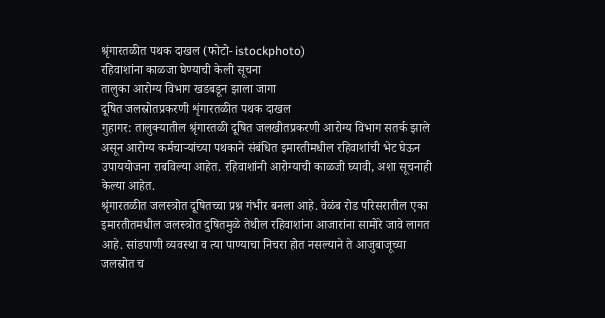श्रृंगारतळीत पथक दाखल (फोटो- istockphoto)
रहिवाशांना काळजा घेण्याची केली सूचना
तालुका आरोग्य विभाग खडबडून झाला जागा
दूषित जलस्रोतप्रकरणी शृंगारतळीत पथक दाखल
गुहागर: तालुक्यातील श्रृंगारतळी दूषित जलखीतप्रकरणी आरोग्य विभाग सतर्क झाले असून आरोग्य कर्मचाऱ्यांच्या पथकाने संबंधित इमारतीमधील रहिवाशांची भेट घेऊन उपाययोजना राबविल्या आहेत. रहिवाशांनी आरोग्याची काळजी घ्यावी, अशा सूचनाही केल्या आहेत.
श्रृंगारतळीत जलस्त्रोत दूषितच्चा प्रश्न गंभीर बनला आहे. वेळंब रोड परिसरातील एका इमारतीतमधील जलस्त्रोत दुषितमुळे तेथील रहिवाशांना आजारांना सामोरे जावे लागत आहे. सांडपाणी व्यवस्था व त्या पाण्याचा निचरा होत नसल्याने ते आजुबाजूच्या जलस्रोत च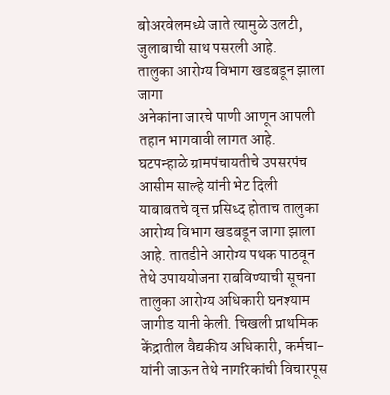बोअरवेलमध्ये जाते त्यामुळे उलटी, जुलाबाची साथ पसरली आहे.
तालुका आरोग्य विभाग खडबडून झाला जागा
अनेकांना जारचे पाणी आणून आपली तहान भागवावी लागत आहे. घटपन्हाळे ग्रामपंचायतीचे उपसरपंच आसीम साल्हे यांनी भेट दिली याबाबतचे वृत्त प्रसिध्द होताच तालुका आरोग्य विभाग खडबडून जागा झाला आहे. तातडीने आरोग्य पथक पाठवून तेथे उपाययोजना राबविण्याची सूचना तालुका आरोग्य अधिकारी घनश्याम जागीड यानी केली. चिखली प्राथमिक केंद्रातील वैद्यकीय अधिकारी, कर्मचा-यांनी जाऊन तेथे नागरिकांची विचारपूस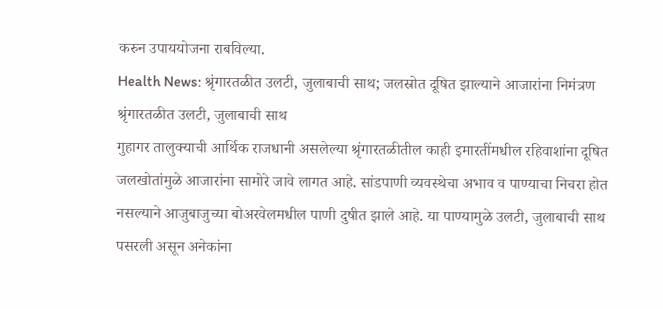करुन उपाययोजना राबविल्या.
Health News: श्रृंगारतळीत उलटी, जुलाबाची साथ; जलस्रोत दूषित झाल्याने आजारांना निमंत्रण
श्रृंगारतळीत उलटी, जुलाबाची साथ
गुहागर तालुक्याची आर्थिक राजधानी असलेल्या श्रृंगारतळीतील काही इमारतींमधील रहिवाशांना दूषित जलखोतांमुळे आजारांना सामोरे जावे लागत आहे. सांडपाणी व्यवस्थेचा अभाव व पाण्याचा निचरा होत नसल्याने आजुबाजुच्या बोअरवेलमधील पाणी दुषीत झाले आहे. या पाण्यामुळे उलटी, जुलाबाची साथ पसरली असून अनेकांना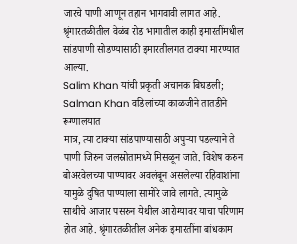जारचे पाणी आणून तहान भागवावी लागत आहे. श्रृंगारतळीतील वेळंब रोड भागातील काही इमारतींमधील सांडपाणी सोडण्यासाठी इमारतीलगत टाक्या मारण्यात आल्या.
Salim Khan यांची प्रकृती अचानक बिघडली; Salman Khan वडिलांच्या काळजीने तातडीने रूग्णालयात
मात्र, त्या टाक्या सांडपाण्यासाठी अपुऱ्या पडल्याने ते पाणी जिरुन जलस्रोतामध्ये मिसळून जाते. विशेष करुन बोअरवेलच्या पाण्यावर अवलंबून असलेल्या रहिवाशांना यामुळे दुषित पाण्याला सामोरे जावे लागते. त्यामुळे साथीचे आजार पसरुन येथील आरोग्यावर याचा परिणाम होत आहे. श्रृंगारतळीतील अनेक इमारतींना बांधकाम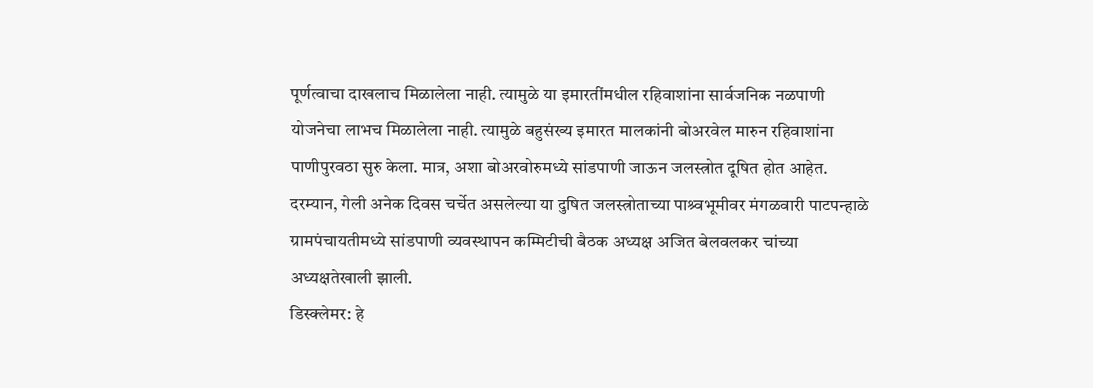पूर्णत्वाचा दाखलाच मिळालेला नाही. त्यामुळे या इमारतींमधील रहिवाशांना सार्वजनिक नळपाणी योजनेचा लाभच मिळालेला नाही. त्यामुळे बहुसंख्य इमारत मालकांनी बोअरवेल मारुन रहिवाशांना पाणीपुरवठा सुरु केला. मात्र, अशा बोअरवोरुमध्ये सांडपाणी जाऊन जलस्त्रोत दूषित होत आहेत. दरम्यान, गेली अनेक दिवस चर्चेत असलेल्या या दुषित जलस्त्रोताच्या पाश्र्वभूमीवर मंगळवारी पाटपन्हाळे ग्रामपंचायतीमध्ये सांडपाणी व्यवस्थापन कम्मिटीची बैठक अध्यक्ष अजित बेलवलकर चांच्या अध्यक्षतेखाली झाली.
डिस्क्लेमर: हे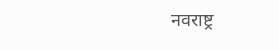नवराष्ट्र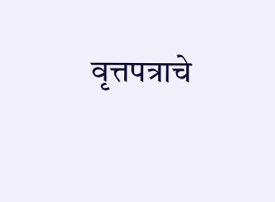वृत्तपत्राचे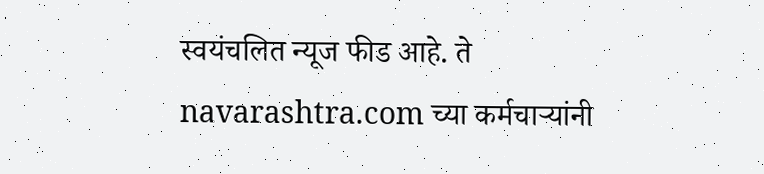स्वयंचलित न्यूज फीड आहे. ते navarashtra.com च्या कर्मचाऱ्यांनी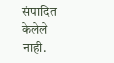संपादित केलेले नाही.